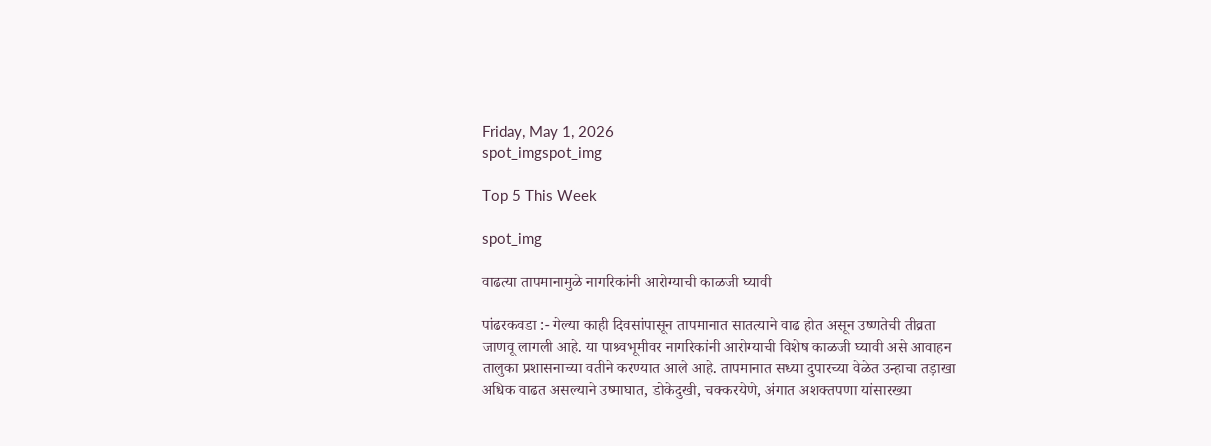Friday, May 1, 2026
spot_imgspot_img

Top 5 This Week

spot_img

वाढत्या तापमानामुळे नागरिकांनी आरोग्याची काळजी घ्यावी

पांढरकवडा :- गेल्या काही दिवसांपासून तापमानात सातत्याने वाढ होत असून उष्णतेची तीव्रता जाणवू लागली आहे. या पाश्र्वभूमीवर नागरिकांनी आरोग्याची विशेष काळजी घ्यावी असे आवाहन तालुका प्रशासनाच्या वतीने करण्यात आले आहे. तापमानात सध्या दुपारच्या वेळेत उन्हाचा तड़ाखा अधिक वाढत असल्याने उष्माघात, डोकेदुखी, चक्करयेणे, अंगात अशक्तपणा यांसारख्या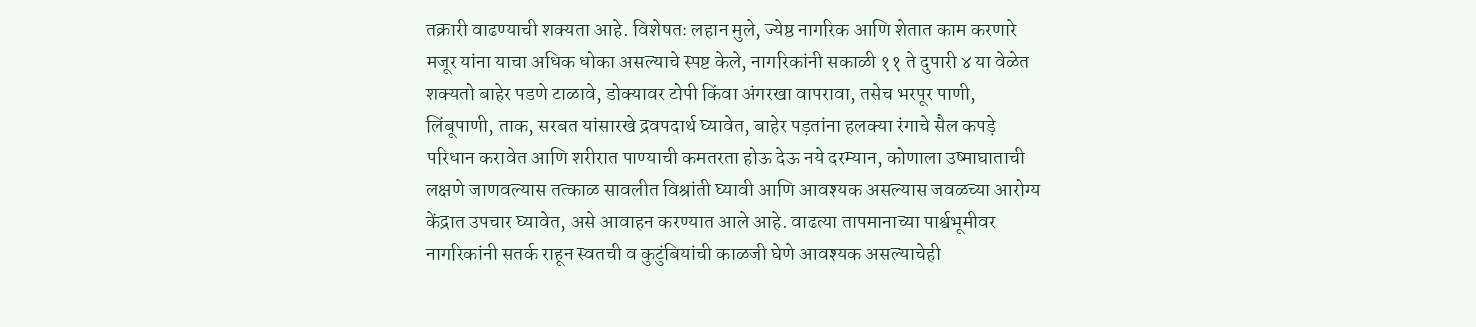तक्रारी वाढण्याची शक्यता आहे. विशेषतः लहान मुले, ज्येष्ठ नागरिक आणि शेतात काम करणारे मजूर यांना याचा अधिक धोका असल्याचे स्पष्ट केले, नागरिकांनी सकाळी ११ ते दुपारी ४ या वेळेत शक्यतो बाहेर पडणे टाळावे, डोक्यावर टोपी किंवा अंगरखा वापरावा, तसेच भरपूर पाणी, लिंबूपाणी, ताक, सरबत यांसारखे द्रवपदार्थ घ्यावेत, बाहेर पड़तांना हलक्या रंगाचे सैल कपड़े परिधान करावेत आणि शरीरात पाण्याची कमतरता होऊ देऊ नये दरम्यान, कोणाला उष्माघाताची लक्षणे जाणवल्यास तत्काळ सावलीत विश्रांती घ्यावी आणि आवश्यक असल्यास जवळच्या आरोग्य केंद्रात उपचार घ्यावेत, असे आवाहन करण्यात आले आहे. वाढत्या तापमानाच्या पार्श्वभूमीवर नागरिकांनी सतर्क राहून स्वतची व कुटुंबियांची काळजी घेणे आवश्यक असल्याचेही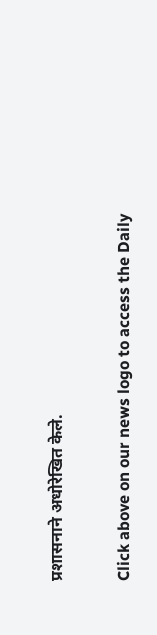प्रशासनाने अधोरेखित केले.


Click above on our news logo to access the Daily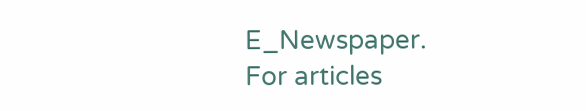E_Newspaper.
For articles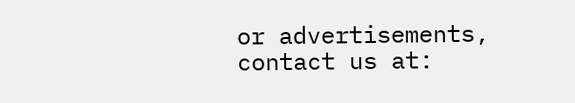or advertisements, contact us at: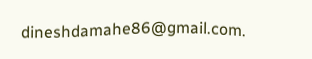dineshdamahe86@gmail.com.